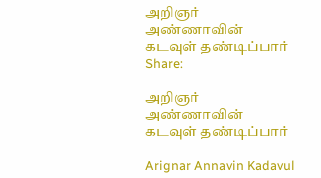அறிஞர் அண்ணாவின் கடவுள் தண்டிப்பார்
Share:

அறிஞர் அண்ணாவின் கடவுள் தண்டிப்பார்

Arignar Annavin Kadavul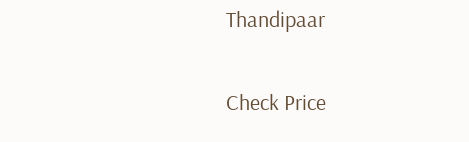Thandipaar

Check Price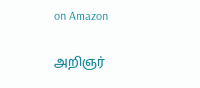on Amazon

அறிஞர்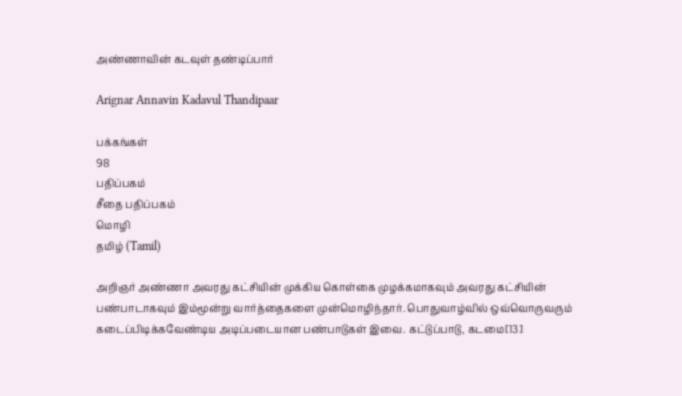அண்ணாவின் கடவுள் தண்டிப்பார்

Arignar Annavin Kadavul Thandipaar

பக்கங்கள்
98
பதிப்பகம்
சீதை பதிப்பகம்
மொழி
தமிழ் (Tamil)

அறிஞர் அண்ணா அவரது கட்சியின் முக்கிய கொள்கை முழக்கமாகவும் அவரது கட்சியின் பண்பாடாகவும் இம்மூன்று வார்த்தைகளை முன்மொழிந்தார். பொதுவாழ்வில் ஒவ்வொருவரும் கடைப்பிடிக்கவேண்டிய அடிப்படையான பண்பாடுகள் இவை. கட்டுப்பாடு, கடமை[13]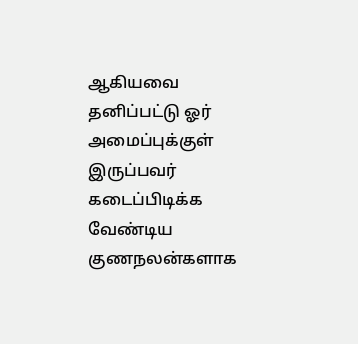ஆகியவை தனிப்பட்டு ஓர் அமைப்புக்குள் இருப்பவர் கடைப்பிடிக்க வேண்டிய குணநலன்களாக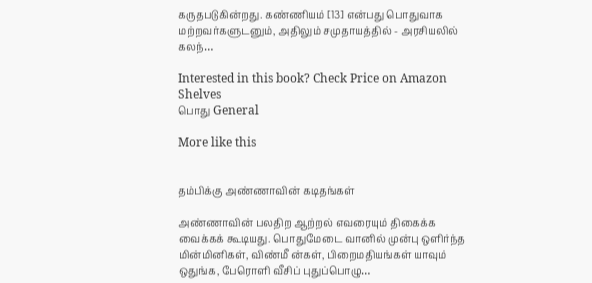கருதபடுகின்றது. கண்ணியம் [13] என்பது பொதுவாக மற்றவர்களுடனும், அதிலும் சமுதாயத்தில் - அரசியலில் கலந்…

Interested in this book? Check Price on Amazon
Shelves
பொது General

More like this


தம்பிக்கு அண்ணாவின் கடிதங்கள்

அண்ணாவின் பலதிற ஆற்றல் எவரையும் திகைக்க வைக்கக் கூடியது. பொதுமேடை வானில் முன்பு ஒளிர்ந்த மின்மினிகள், விண்மீ ன்கள், பிறைமதியங்கள் யாவும் ஒதுங்க, பேரொளி வீசிப் புதுப்பொழு…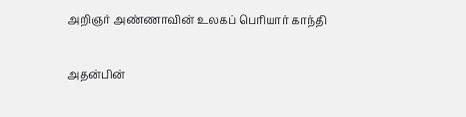அறிஞர் அண்ணாவின் உலகப் பெரியார் காந்தி

அதன்பின்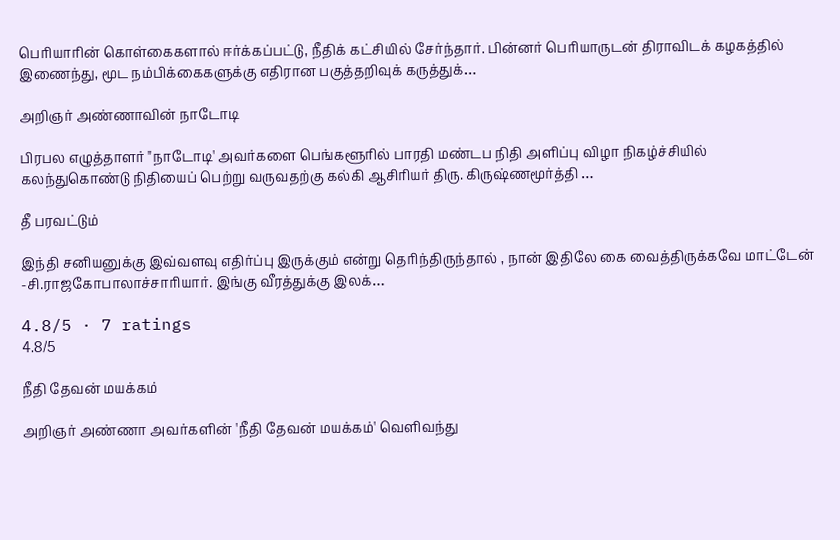பெரியாரின் கொள்கைகளால் ஈர்க்கப்பட்டு, நீதிக் கட்சியில் சேர்ந்தார். பின்னர் பெரியாருடன் திராவிடக் கழகத்தில் இணைந்து, மூட நம்பிக்கைகளுக்கு எதிரான பகுத்தறிவுக் கருத்துக்…

அறிஞர் அண்ணாவின் நாடோடி

பிரபல எழுத்தாளர் "நாடோடி' அவர்களை பெங்களூரில் பாரதி மண்டப நிதி அளிப்பு விழா நிகழ்ச்சியில் கலந்துகொண்டு நிதியைப் பெற்று வருவதற்கு கல்கி ஆசிரியர் திரு. கிருஷ்ணமூர்த்தி …

தீ பரவட்டும்

இந்தி சனியனுக்கு இவ்வளவு எதிர்ப்பு இருக்கும் என்று தெரிந்திருந்தால் , நான் இதிலே கை வைத்திருக்கவே மாட்டேன் -சி.ராஜகோபாலாச்சாரியார். இங்கு வீரத்துக்கு இலக்…

4.8/5 · 7 ratings
4.8/5

நீதி தேவன் மயக்கம்

அறிஞர் அண்ணா அவர்களின் 'நீதி தேவன் மயக்கம்' வெளிவந்து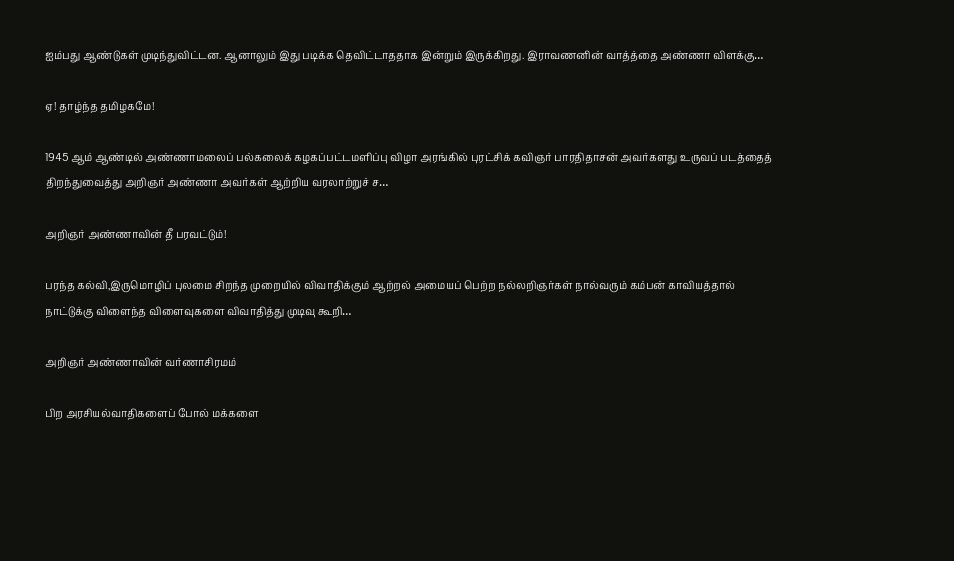ஐம்பது ஆண்டுகள் முடிந்துவிட்டன. ஆனாலும் இது படிக்க தெவிட்டாததாக இன்றும் இருக்கிறது. இராவணனின் வாத்த்தை அண்ணா விளக்கு…

ஏ! தாழ்ந்த தமிழகமே!

1945 ஆம் ஆண்டில் அண்ணாமலைப் பல்கலைக் கழகப்பட்டமளிப்பு விழா அரங்கில் புரட்சிக் கவிஞர் பாரதிதாசன் அவர்களது உருவப் படத்தைத் திறந்துவைத்து அறிஞர் அண்ணா அவர்கள் ஆற்றிய வரலாற்றுச் ச…

அறிஞர் அண்ணாவின் தீ பரவட்டும்!

பரந்த கல்வி,இருமொழிப் புலமை சிறந்த முறையில் விவாதிக்கும் ஆற்றல் அமையப் பெற்ற நல்லறிஞர்கள் நால்வரும் கம்பன் காவியத்தால் நாட்டுக்கு விளைந்த விளைவுகளை விவாதித்து முடிவு கூறி…

அறிஞர் அண்ணாவின் வர்ணாசிரமம்

பிற அரசியல்வாதிகளைப் போல் மக்களை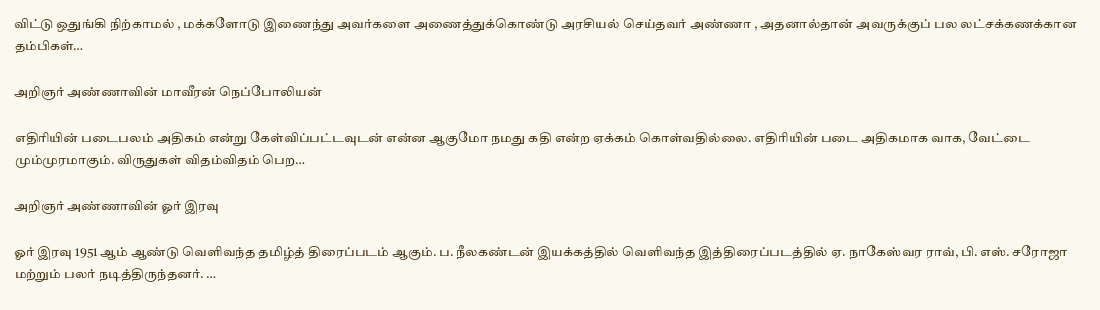விட்டு ஒதுங்கி நிற்காமல் , மக்களோடு இணைந்து அவர்களை அணைத்துக்கொண்டு அரசியல் செய்தவர் அண்ணா , அதனால்தான் அவருக்குப் பல லட்சக்கணக்கான தம்பிகள்…

அறிஞர் அண்ணாவின் மாவீரன் நெப்போலியன்

எதிரியின் படைபலம் அதிகம் என்று கேள்விப்பட்டவுடன் என்ன ஆகுமோ நமது கதி என்ற ஏக்கம் கொள்வதில்லை. எதிரியின் படை அதிகமாக வாக, வேட்டை மும்முரமாகும். விருதுகள் விதம்விதம் பெற…

அறிஞர் அண்ணாவின் ஓர் இரவு

ஓர் இரவு 1951 ஆம் ஆண்டு வெளிவந்த தமிழ்த் திரைப்படம் ஆகும். ப. நீலகண்டன் இயக்கத்தில் வெளிவந்த இத்திரைப்படத்தில் ஏ. நாகேஸ்வர ராவ், பி. எஸ். சரோஜா மற்றும் பலர் நடித்திருந்தனர். …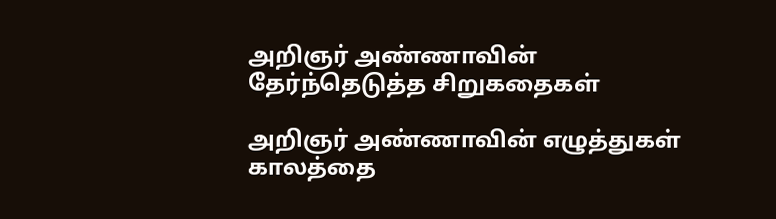அறிஞர் அண்ணாவின் தேர்ந்தெடுத்த சிறுகதைகள்

அறிஞர் அண்ணாவின் எழுத்துகள் காலத்தை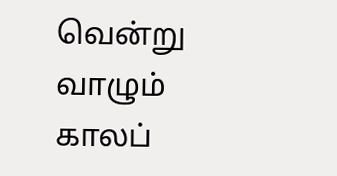வென்று வாழும் காலப்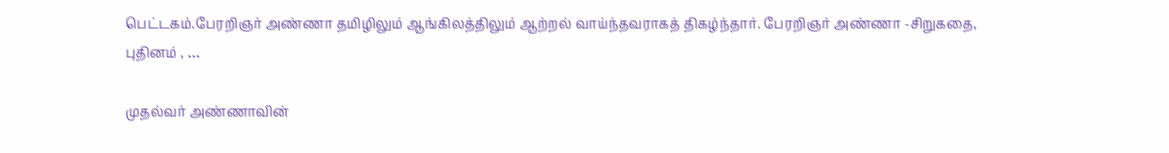பெட்டகம்.பேரறிஞர் அண்ணா தமிழிலும் ஆங்கிலத்திலும் ஆற்றல் வாய்ந்தவராகத் திகழ்ந்தார். பேரறிஞர் அண்ணா -சிறுகதை, புதினம் , …

முதல்வர் அண்ணாவின்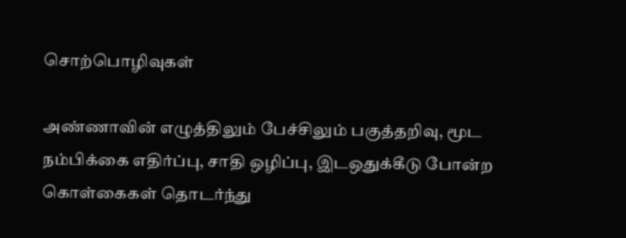சொற்பொழிவுகள்

அண்ணாவின் எழுத்திலும் பேச்சிலும் பகுத்தறிவு, மூட நம்பிக்கை எதிர்ப்பு, சாதி ஒழிப்பு, இடஒதுக்கீடு போன்ற கொள்கைகள் தொடர்ந்து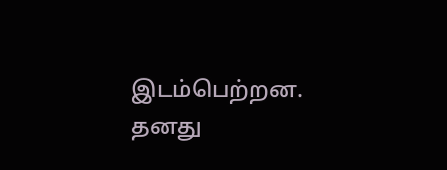இடம்பெற்றன. தனது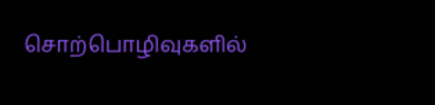சொற்பொழிவுகளில்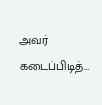அவர் கடைப்பிடித்…